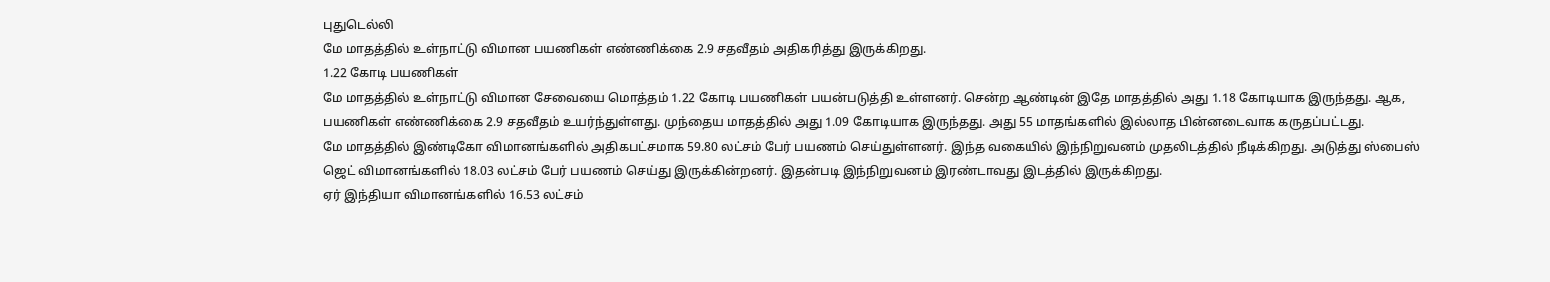புதுடெல்லி
மே மாதத்தில் உள்நாட்டு விமான பயணிகள் எண்ணிக்கை 2.9 சதவீதம் அதிகரித்து இருக்கிறது.
1.22 கோடி பயணிகள்
மே மாதத்தில் உள்நாட்டு விமான சேவையை மொத்தம் 1.22 கோடி பயணிகள் பயன்படுத்தி உள்ளனர். சென்ற ஆண்டின் இதே மாதத்தில் அது 1.18 கோடியாக இருந்தது. ஆக, பயணிகள் எண்ணிக்கை 2.9 சதவீதம் உயர்ந்துள்ளது. முந்தைய மாதத்தில் அது 1.09 கோடியாக இருந்தது. அது 55 மாதங்களில் இல்லாத பின்னடைவாக கருதப்பட்டது.
மே மாதத்தில் இண்டிகோ விமானங்களில் அதிகபட்சமாக 59.80 லட்சம் பேர் பயணம் செய்துள்ளனர். இந்த வகையில் இந்நிறுவனம் முதலிடத்தில் நீடிக்கிறது. அடுத்து ஸ்பைஸ் ஜெட் விமானங்களில் 18.03 லட்சம் பேர் பயணம் செய்து இருக்கின்றனர். இதன்படி இந்நிறுவனம் இரண்டாவது இடத்தில் இருக்கிறது.
ஏர் இந்தியா விமானங்களில் 16.53 லட்சம்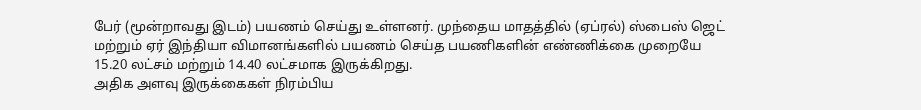பேர் (மூன்றாவது இடம்) பயணம் செய்து உள்ளனர். முந்தைய மாதத்தில் (ஏப்ரல்) ஸ்பைஸ் ஜெட் மற்றும் ஏர் இந்தியா விமானங்களில் பயணம் செய்த பயணிகளின் எண்ணிக்கை முறையே 15.20 லட்சம் மற்றும் 14.40 லட்சமாக இருக்கிறது.
அதிக அளவு இருக்கைகள் நிரம்பிய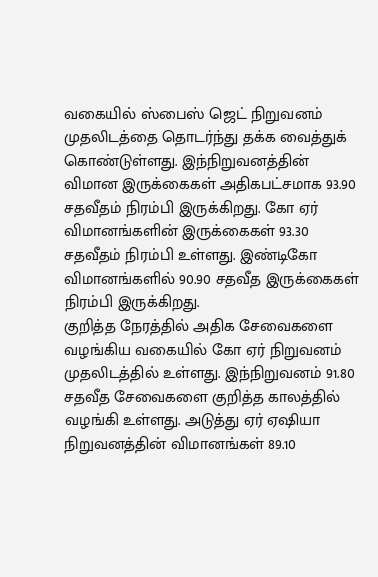வகையில் ஸ்பைஸ் ஜெட் நிறுவனம் முதலிடத்தை தொடர்ந்து தக்க வைத்துக் கொண்டுள்ளது. இந்நிறுவனத்தின் விமான இருக்கைகள் அதிகபட்சமாக 93.90 சதவீதம் நிரம்பி இருக்கிறது. கோ ஏர் விமானங்களின் இருக்கைகள் 93.30 சதவீதம் நிரம்பி உள்ளது. இண்டிகோ விமானங்களில் 90.90 சதவீத இருக்கைகள் நிரம்பி இருக்கிறது.
குறித்த நேரத்தில் அதிக சேவைகளை வழங்கிய வகையில் கோ ஏர் நிறுவனம் முதலிடத்தில் உள்ளது. இந்நிறுவனம் 91.80 சதவீத சேவைகளை குறித்த காலத்தில் வழங்கி உள்ளது. அடுத்து ஏர் ஏஷியா நிறுவனத்தின் விமானங்கள் 89.10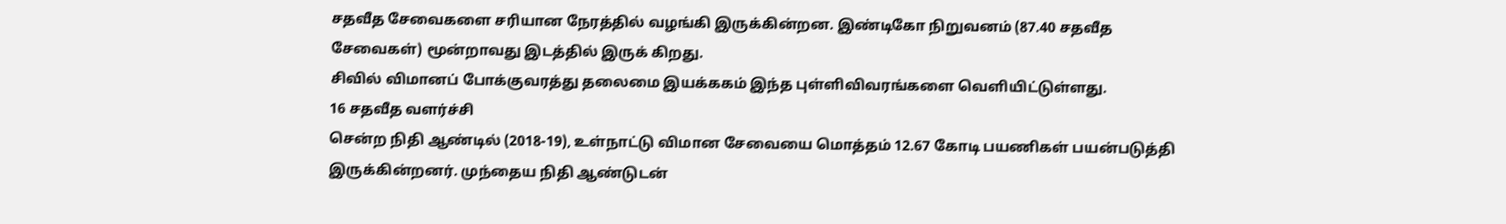சதவீத சேவைகளை சரியான நேரத்தில் வழங்கி இருக்கின்றன. இண்டிகோ நிறுவனம் (87.40 சதவீத சேவைகள்) மூன்றாவது இடத்தில் இருக் கிறது.
சிவில் விமானப் போக்குவரத்து தலைமை இயக்ககம் இந்த புள்ளிவிவரங்களை வெளியிட்டுள்ளது.
16 சதவீத வளர்ச்சி
சென்ற நிதி ஆண்டில் (2018-19), உள்நாட்டு விமான சேவையை மொத்தம் 12.67 கோடி பயணிகள் பயன்படுத்தி இருக்கின்றனர். முந்தைய நிதி ஆண்டுடன்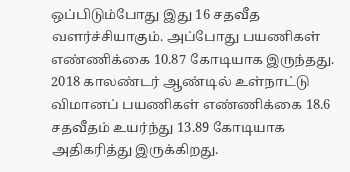ஒப்பிடும்போது இது 16 சதவீத வளர்ச்சியாகும். அப்போது பயணிகள் எண்ணிக்கை 10.87 கோடியாக இருந்தது.
2018 காலண்டர் ஆண்டில் உள்நாட்டு விமானப் பயணிகள் எண்ணிக்கை 18.6 சதவீதம் உயர்ந்து 13.89 கோடியாக அதிகரித்து இருக்கிறது.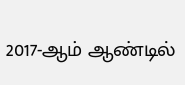2017-ஆம் ஆண்டில்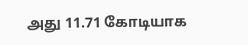அது 11.71 கோடியாக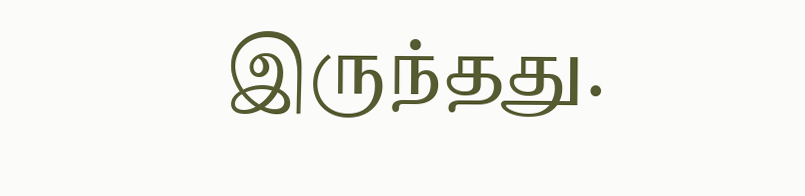இருந்தது.